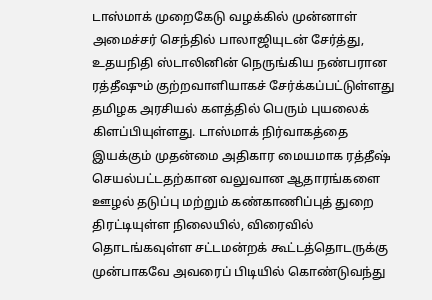டாஸ்மாக் முறைகேடு வழக்கில் முன்னாள் அமைச்சர் செந்தில் பாலாஜியுடன் சேர்த்து, உதயநிதி ஸ்டாலினின் நெருங்கிய நண்பரான ரத்தீஷும் குற்றவாளியாகச் சேர்க்கப்பட்டுள்ளது தமிழக அரசியல் களத்தில் பெரும் புயலைக் கிளப்பியுள்ளது. டாஸ்மாக் நிர்வாகத்தை இயக்கும் முதன்மை அதிகார மையமாக ரத்தீஷ் செயல்பட்டதற்கான வலுவான ஆதாரங்களை ஊழல் தடுப்பு மற்றும் கண்காணிப்புத் துறை திரட்டியுள்ள நிலையில், விரைவில் தொடங்கவுள்ள சட்டமன்றக் கூட்டத்தொடருக்கு முன்பாகவே அவரைப் பிடியில் கொண்டுவந்து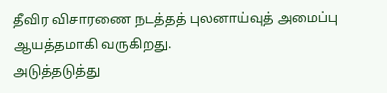தீவிர விசாரணை நடத்தத் புலனாய்வுத் அமைப்பு ஆயத்தமாகி வருகிறது.
அடுத்தடுத்து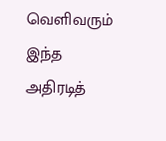வெளிவரும் இந்த அதிரடித்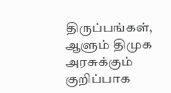திருப்பங்கள், ஆளும் திமுக அரசுக்கும் குறிப்பாக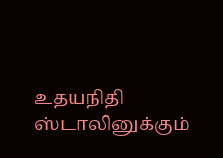உதயநிதி ஸ்டாலினுக்கும்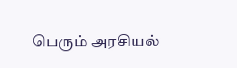பெரும் அரசியல்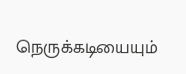நெருக்கடியையும்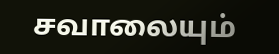சவாலையும்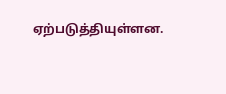ஏற்படுத்தியுள்ளன.